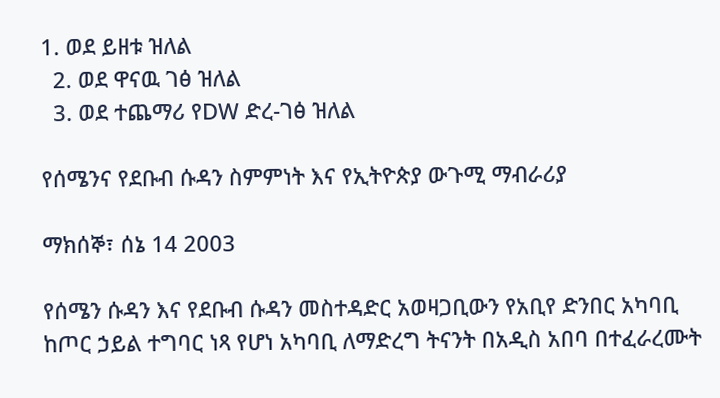1. ወደ ይዘቱ ዝለል
  2. ወደ ዋናዉ ገፅ ዝለል
  3. ወደ ተጨማሪ የDW ድረ-ገፅ ዝለል

የሰሜንና የደቡብ ሱዳን ስምምነት እና የኢትዮጵያ ውጉሚ ማብራሪያ

ማክሰኞ፣ ሰኔ 14 2003

የሰሜን ሱዳን እና የደቡብ ሱዳን መስተዳድር አወዛጋቢውን የአቢየ ድንበር አካባቢ ከጦር ኃይል ተግባር ነጻ የሆነ አካባቢ ለማድረግ ትናንት በአዲስ አበባ በተፈራረሙት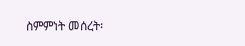ስምምነት መሰረት፡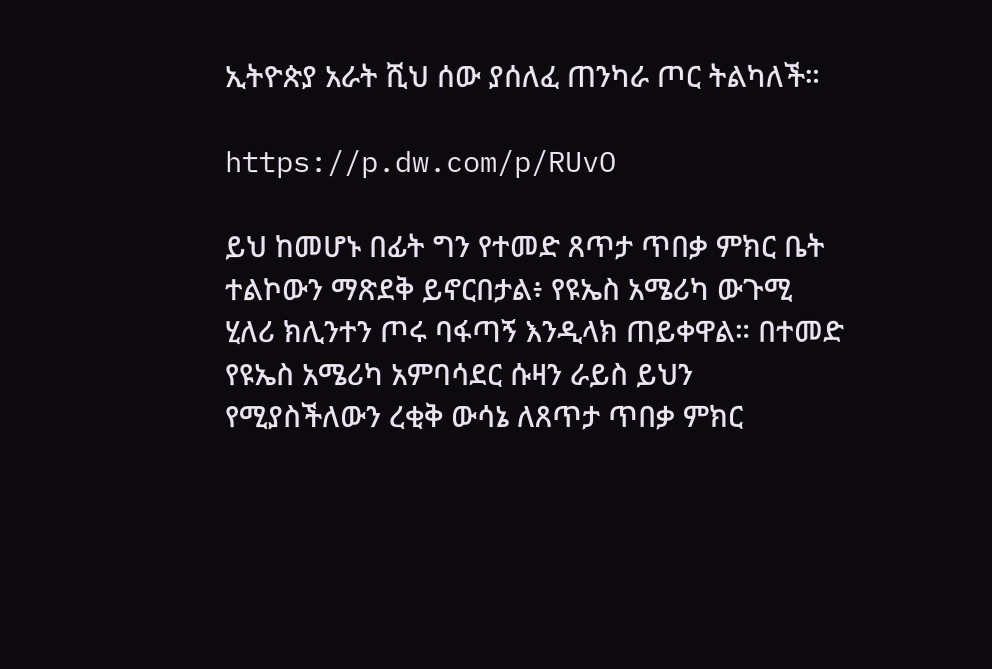ኢትዮጵያ አራት ሺህ ሰው ያሰለፈ ጠንካራ ጦር ትልካለች።

https://p.dw.com/p/RUvO

ይህ ከመሆኑ በፊት ግን የተመድ ጸጥታ ጥበቃ ምክር ቤት ተልኮውን ማጽደቅ ይኖርበታል፥ የዩኤስ አሜሪካ ውጉሚ ሂለሪ ክሊንተን ጦሩ ባፋጣኝ እንዲላክ ጠይቀዋል። በተመድ የዩኤስ አሜሪካ አምባሳደር ሱዛን ራይስ ይህን የሚያስችለውን ረቂቅ ውሳኔ ለጸጥታ ጥበቃ ምክር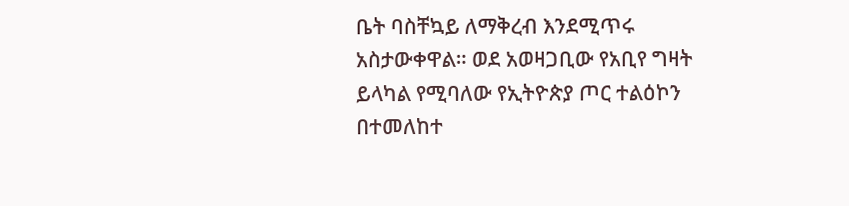ቤት ባስቸኳይ ለማቅረብ እንደሚጥሩ አስታውቀዋል። ወደ አወዛጋቢው የአቢየ ግዛት ይላካል የሚባለው የኢትዮጵያ ጦር ተልዕኮን በተመለከተ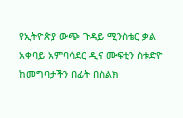የኢትዮጵያ ውጭ ጉዳይ ሚንስቴር ቃል አቀባይ አምባሳደር ዲና ሙፍቲን ስቱድዮ ከመግባታችን በፊት በስልክ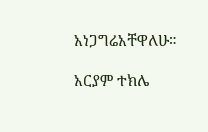አነጋግሬአቸዋለሁ።

አርያም ተክሌ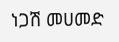ነጋሽ መሀመድ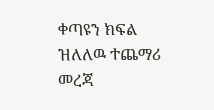ቀጣዩን ክፍል ዝለለዉ ተጨማሪ መረጃ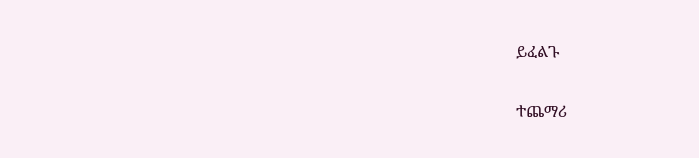ይፈልጉ

ተጨማሪ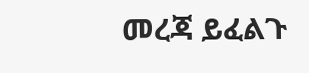መረጃ ይፈልጉ